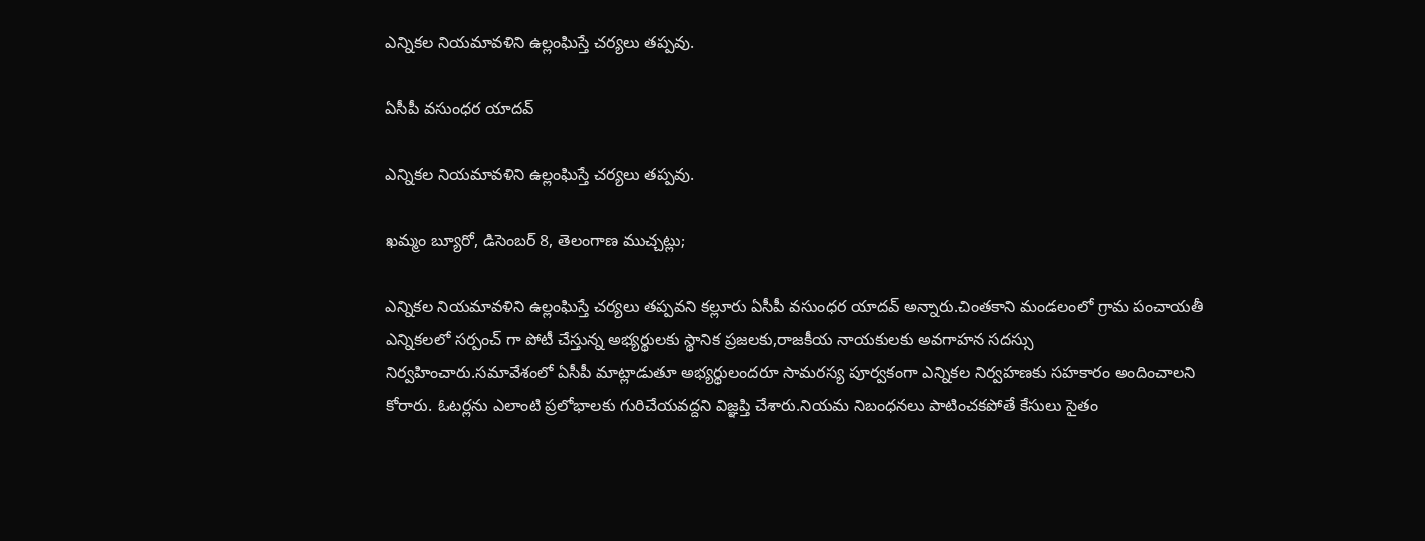ఎన్నికల నియమావళిని ఉల్లంఘిస్తే చర్యలు తప్పవు.

ఏసీపీ వసుంధర యాదవ్

ఎన్నికల నియమావళిని ఉల్లంఘిస్తే చర్యలు తప్పవు.

ఖమ్మం బ్యూరో, డిసెంబర్ 8, తెలంగాణ ముచ్చట్లు;

ఎన్నికల నియమావళిని ఉల్లంఘిస్తే చర్యలు తప్పవని కల్లూరు ఏసీపీ వసుంధర యాదవ్ అన్నారు.చింతకాని మండలంలో గ్రామ పంచాయతీ ఎన్నికలలో సర్పంచ్ గా పోటీ చేస్తున్న అభ్యర్థులకు స్థానిక ప్రజలకు,రాజకీయ నాయకులకు అవగాహన సదస్సు నిర్వహించారు.సమావేశంలో ఏసీపీ మాట్లాడుతూ అభ్యర్థులందరూ సామరస్య పూర్వకంగా ఎన్నికల నిర్వహణకు సహకారం అందించాలని కోరారు. ఓటర్లను ఎలాంటి ప్రలోభాలకు గురిచేయవద్దని విజ్ఞప్తి చేశారు.నియమ నిబంధనలు పాటించకపోతే కేసులు సైతం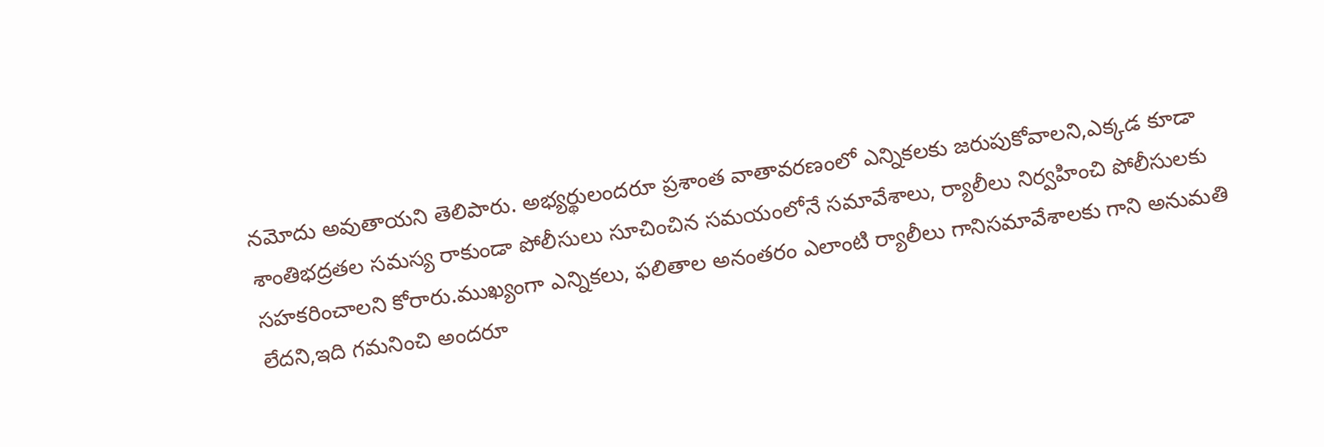నమోదు అవుతాయని తెలిపారు. అభ్యర్థులందరూ ప్రశాంత వాతావరణంలో ఎన్నికలకు జరుపుకోవాలని,ఎక్కడ కూడా శాంతిభద్రతల సమస్య రాకుండా పోలీసులు సూచించిన సమయంలోనే సమావేశాలు, ర్యాలీలు నిర్వహించి పోలీసులకు సహకరించాలని కోరారు.ముఖ్యంగా ఎన్నికలు, ఫలితాల అనంతరం ఎలాంటి ర్యాలీలు గానిసమావేశాలకు గాని అనుమతి లేదని,ఇది గమనించి అందరూ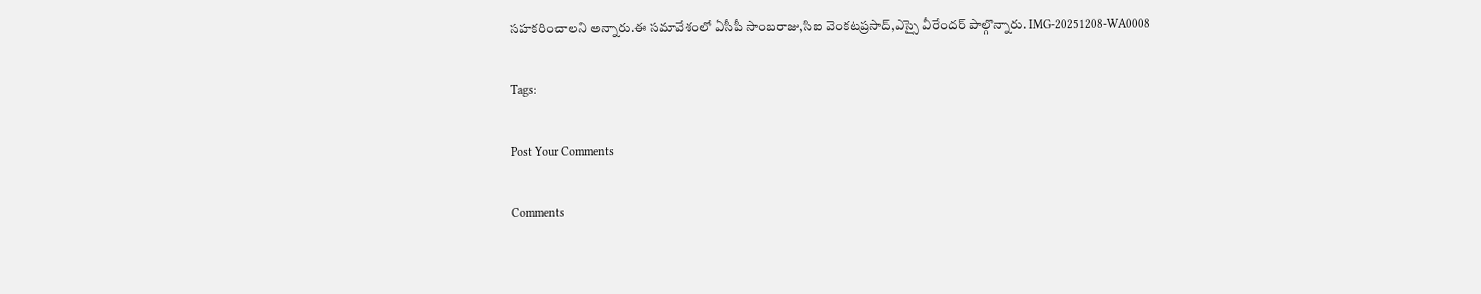సహకరించాలని అన్నారు.ఈ సమావేశంలో ఏసీపీ సాంబరాజు,సిఐ వెంకటప్రసాద్,ఎస్సై వీరేందర్ పాల్గొన్నారు. IMG-20251208-WA0008

Tags:

Post Your Comments

Comments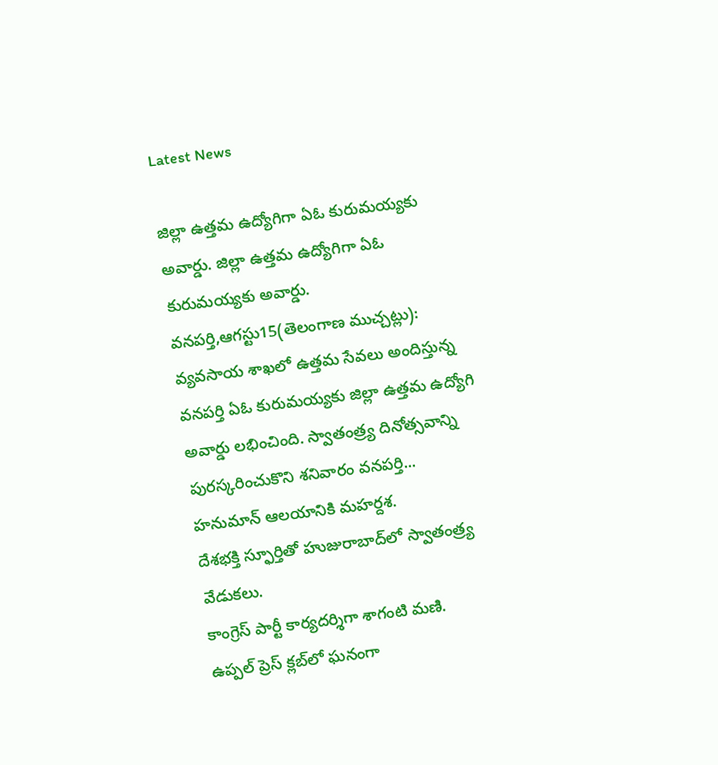Latest News

జిల్లా ఉత్తమ ఉద్యోగిగా ఏఓ కురుమయ్యకు అవార్డు. జిల్లా ఉత్తమ ఉద్యోగిగా ఏఓ కురుమయ్యకు అవార్డు.
వనపర్తి,ఆగస్టు15(తెలంగాణ ముచ్చట్లు): వ్యవసాయ శాఖలో ఉత్తమ సేవలు అందిస్తున్న వనపర్తి ఏఓ కురుమయ్యకు జిల్లా ఉత్తమ ఉద్యోగి అవార్డు లభించింది. స్వాతంత్ర్య దినోత్సవాన్ని పురస్కరించుకొని శనివారం వనపర్తి...
హనుమాన్ ఆలయానికి మహర్దశ.
దేశభక్తి స్ఫూర్తితో హుజురాబాద్‌లో స్వాతంత్ర్య వేడుకలు.
కాంగ్రెస్ పార్టీ కార్యదర్శిగా శాగంటి మణి.
ఉప్పల్ ప్రెస్ క్లబ్‌లో ఘనంగా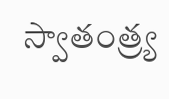స్వాతంత్ర్య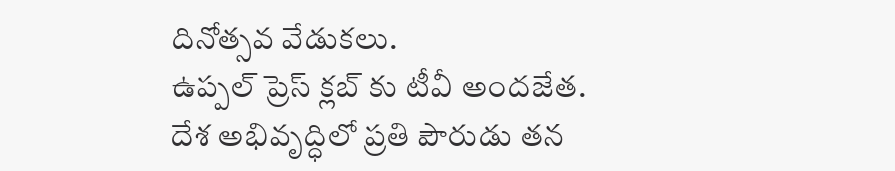దినోత్సవ వేడుకలు.
ఉప్పల్ ప్రెస్ క్లబ్‌ కు టీవీ అందజేత.
దేశ అభివృద్ధిలో ప్రతి పౌరుడు తన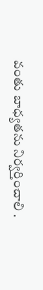వంతు బాధ్యతను నిర్వర్తించాలి .